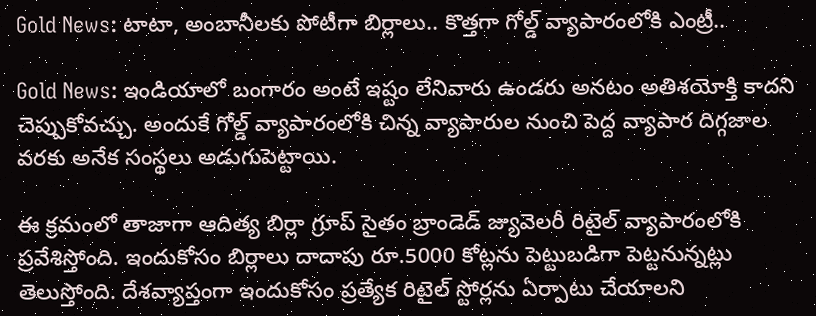Gold News: టాటా, అంబానీలకు పోటీగా బిర్లాలు.. కొత్తగా గోల్డ్ వ్యాపారంలోకి ఎంట్రీ..

Gold News: ఇండియాలో బంగారం అంటే ఇష్టం లేనివారు ఉండరు అనటం అతిశయోక్తి కాదని చెప్పుకోవచ్చు. అందుకే గోల్డ్ వ్యాపారంలోకి చిన్న వ్యాపారుల నుంచి పెద్ద వ్యాపార దిగ్గజాల వరకు అనేక సంస్థలు అడుగుపెట్టాయి.

ఈ క్రమంలో తాజాగా ఆదిత్య బిర్లా గ్రూప్ సైతం బ్రాండెడ్ జ్యువెలరీ రిటైల్ వ్యాపారంలోకి ప్రవేశిస్తోంది. ఇందుకోసం బిర్లాలు దాదాపు రూ.5000 కోట్లను పెట్టుబడిగా పెట్టనున్నట్లు తెలుస్తోంది. దేశవ్యాప్తంగా ఇందుకోసం ప్రత్యేక రిటైల్ స్టోర్లను ఏర్పాటు చేయాలని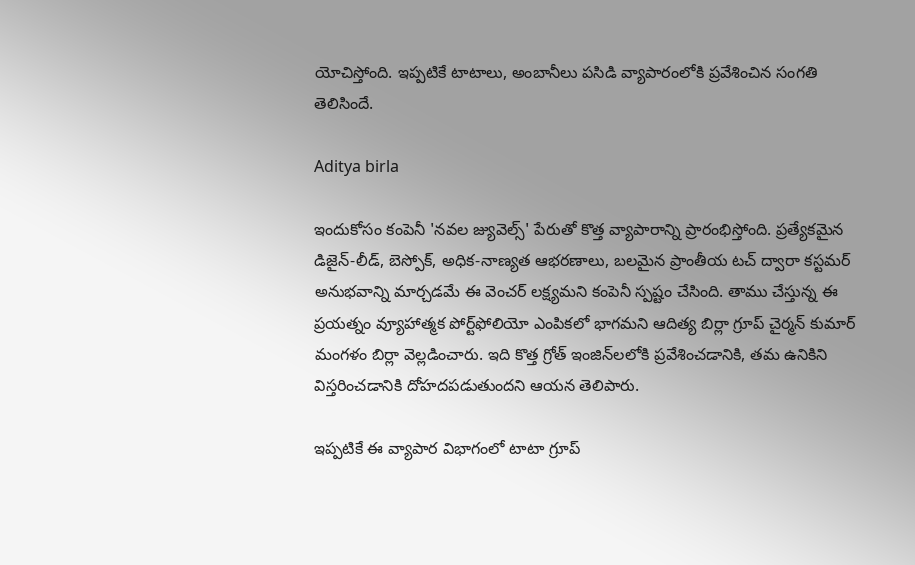యోచిస్తోంది. ఇప్పటికే టాటాలు, అంబానీలు పసిడి వ్యాపారంలోకి ప్రవేశించిన సంగతి తెలిసిందే.

Aditya birla

ఇందుకోసం కంపెనీ 'నవల జ్యువెల్స్' పేరుతో కొత్త వ్యాపారాన్ని ప్రారంభిస్తోంది. ప్రత్యేకమైన డిజైన్-లీడ్, బెస్పోక్, అధిక-నాణ్యత ఆభరణాలు, బలమైన ప్రాంతీయ టచ్ ద్వారా కస్టమర్ అనుభవాన్ని మార్చడమే ఈ వెంచర్ లక్ష్యమని కంపెనీ స్పష్టం చేసింది. తాము చేస్తున్న ఈ ప్రయత్నం వ్యూహాత్మక పోర్ట్‌ఫోలియో ఎంపికలో భాగమని ఆదిత్య బిర్లా గ్రూప్ చైర్మన్ కుమార్ మంగళం బిర్లా వెల్లడించారు. ఇది కొత్త గ్రోత్ ఇంజిన్‌లలోకి ప్రవేశించడానికి, తమ ఉనికిని విస్తరించడానికి దోహదపడుతుందని ఆయన తెలిపారు.

ఇప్పటికే ఈ వ్యాపార విభాగంలో టాటా గ్రూప్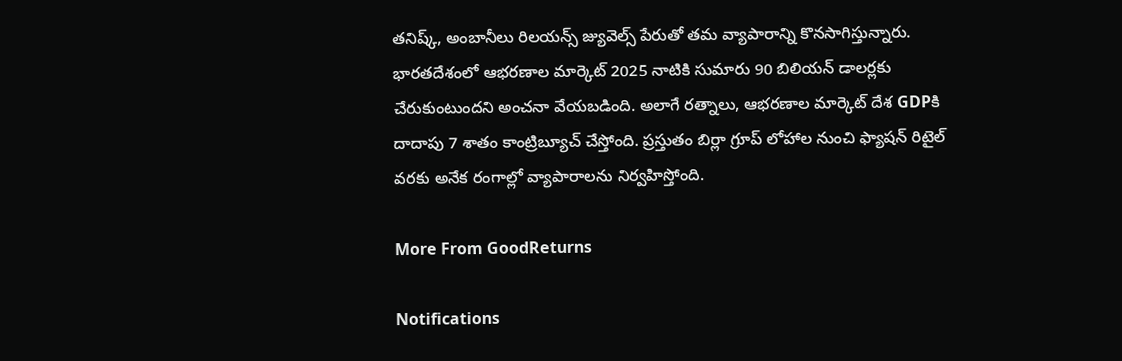తనిష్క్, అంబానీలు రిలయన్స్ జ్యువెల్స్ పేరుతో తమ వ్యాపారాన్ని కొనసాగిస్తున్నారు. భారతదేశంలో ఆభరణాల మార్కెట్ 2025 నాటికి సుమారు 90 బిలియన్ డాలర్లకు చేరుకుంటుందని అంచనా వేయబడింది. అలాగే రత్నాలు, ఆభరణాల మార్కెట్ దేశ GDPకి దాదాపు 7 శాతం కాంట్రిబ్యూచ్ చేస్తోంది. ప్రస్తుతం బిర్లా గ్రూప్ లోహాల నుంచి ఫ్యాషన్ రిటైల్ వరకు అనేక రంగాల్లో వ్యాపారాలను నిర్వహిస్తోంది.

More From GoodReturns

Notifications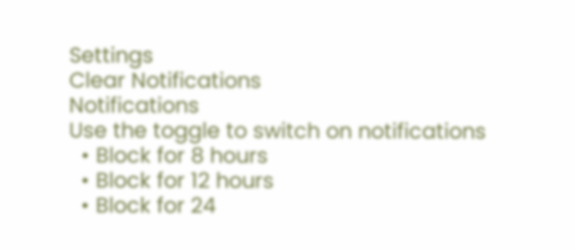Settings
Clear Notifications
Notifications
Use the toggle to switch on notifications
  • Block for 8 hours
  • Block for 12 hours
  • Block for 24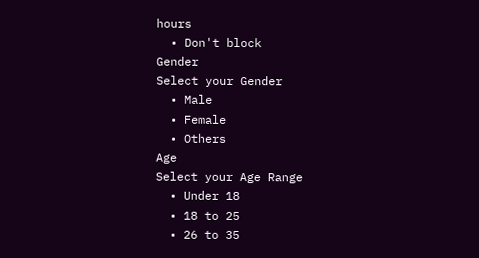hours
  • Don't block
Gender
Select your Gender
  • Male
  • Female
  • Others
Age
Select your Age Range
  • Under 18
  • 18 to 25
  • 26 to 35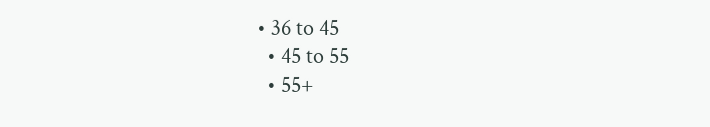• 36 to 45
  • 45 to 55
  • 55+